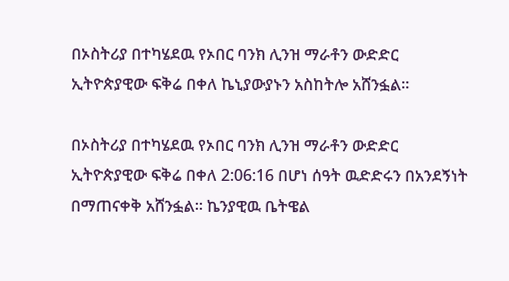በኦስትሪያ በተካሄደዉ የኦበር ባንክ ሊንዝ ማራቶን ውድድር ኢትዮጵያዊው ፍቅሬ በቀለ ኬኒያውያኑን አስከትሎ አሸንፏል።

በኦስትሪያ በተካሄደዉ የኦበር ባንክ ሊንዝ ማራቶን ውድድር ኢትዮጵያዊው ፍቅሬ በቀለ 2:06:16 በሆነ ሰዓት ዉድድሩን በአንደኝነት በማጠናቀቅ አሸንፏል። ኬንያዊዉ ቤትዌል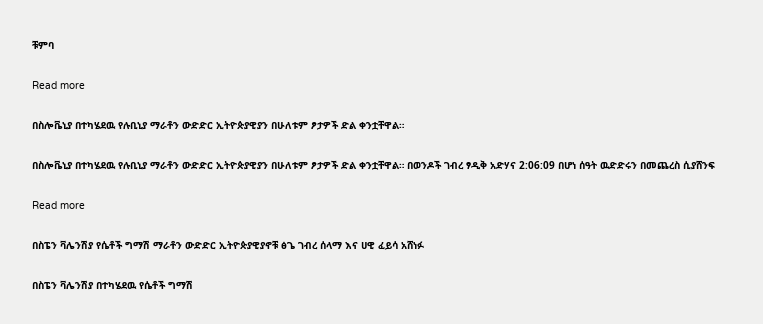ቹምባ

Read more

በስሎቬኒያ በተካሄደዉ የሉቢኒያ ማራቶን ውድድር ኢትዮጵያዊያን በሁለቱም ፆታዎች ድል ቀንቷቸዋል።

በስሎቬኒያ በተካሄደዉ የሉቢኒያ ማራቶን ውድድር ኢትዮጵያዊያን በሁለቱም ፆታዎች ድል ቀንቷቸዋል። በወንዶች ገብረ ፃዲቅ አድሃና 2:06:09 በሆነ ሰዓት ዉድድሩን በመጨረስ ሲያሸንፍ

Read more

በስፔን ቫሌንሽያ የሴቶች ግማሽ ማራቶን ውድድር ኢትዮጵያዊያኖቹ ፅጌ ገብረ ሰላማ እና ሀዊ ፈይሳ አሸነፉ

በስፔን ቫሌንሽያ በተካሄደዉ የሴቶች ግማሽ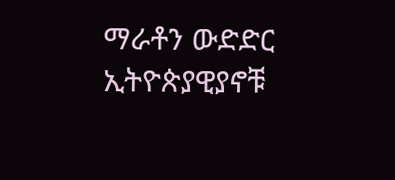ማራቶን ውድድር ኢትዮጵያዊያኖቹ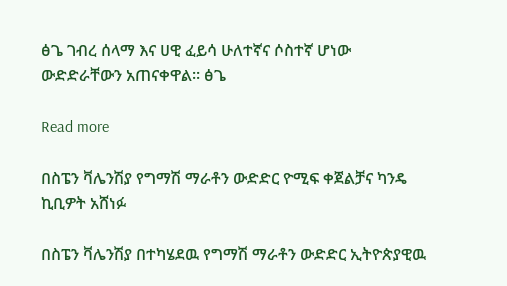ፅጌ ገብረ ሰላማ እና ሀዊ ፈይሳ ሁለተኛና ሶስተኛ ሆነው ውድድራቸውን አጠናቀዋል። ፅጌ

Read more

በስፔን ቫሌንሽያ የግማሽ ማራቶን ውድድር ዮሚፍ ቀጀልቻና ካንዴ ኪቢዎት አሸነፉ

በስፔን ቫሌንሽያ በተካሄደዉ የግማሽ ማራቶን ውድድር ኢትዮጵያዊዉ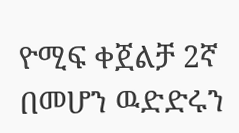ዮሚፍ ቀጀልቻ 2ኛ በመሆን ዉድድሩን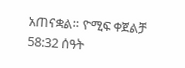አጠናቋል። ዮሚፍ ቀጀልቻ 58:32 ሰዓት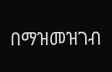በማዝመዝገብ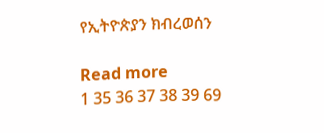የኢትዮጵያን ክብረወሰን

Read more
1 35 36 37 38 39 69